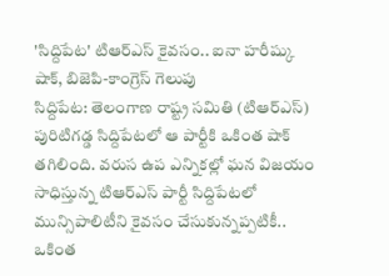'సిద్దిపేట' టిఆర్ఎస్ కైవసం.. ఐనా హరీష్కు షాక్, బిజెపి-కాంగ్రెస్ గెలుపు
సిద్దిపేట: తెలంగాణ రాష్ట్ర సమితి (టిఆర్ఎస్) పురిటిగడ్డ సిద్దిపేటలో ఆ పార్టీకి ఒకింత షాక్ తగిలింది. వరుస ఉప ఎన్నికల్లో ఘన విజయం సాధిస్తున్న టిఆర్ఎస్ పార్టీ సిద్దిపేటలో మున్సిపాలిటీని కైవసం చేసుకున్నప్పటికీ.. ఒకింత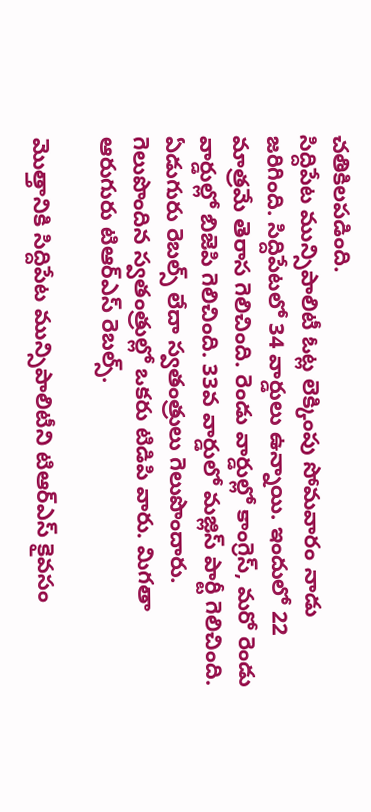చతికిలపడింది.
సిద్దిపేట మున్సిపాలిటీ ఓట్ల లెక్కింపు సోమవారం నాడు జరిగింది. సిద్దిపేటలో 34 వార్డులు ఉన్నాయి. ఇందులో 22 మాత్రమే తెరాస గెలిచింది. రెండు వార్డుల్లో కాంగ్రెస్, మరో రెండు వార్డుల్లో బిజెపి గెలిచింది. 33వ వార్డులో మజ్లిస్ పార్టీ గెలిచింది. ఏడుగురు రెబల్స్ లేదా స్వతంత్రులు గెలుపొందారు. గెలుపొందిన స్వతంత్రుల్లో ఒకరు టిడిపి వారు. మిగతా ఆరుగురు టిఆర్ఎస్ రెబల్స్.

మొత్తానికి సిద్దిపేట మున్సిపాలిటీని టిఆర్ఎస్ కైవసం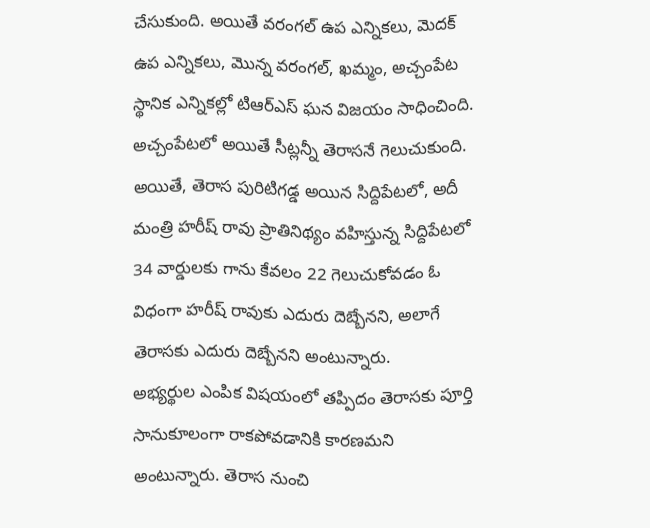చేసుకుంది. అయితే వరంగల్ ఉప ఎన్నికలు, మెదక్ ఉప ఎన్నికలు, మొన్న వరంగల్, ఖమ్మం, అచ్చంపేట స్థానిక ఎన్నికల్లో టిఆర్ఎస్ ఘన విజయం సాధించింది. అచ్చంపేటలో అయితే సీట్లన్నీ తెరాసనే గెలుచుకుంది.
అయితే, తెరాస పురిటిగడ్డ అయిన సిద్దిపేటలో, అదీ మంత్రి హరీష్ రావు ప్రాతినిథ్యం వహిస్తున్న సిద్దిపేటలో 34 వార్డులకు గాను కేవలం 22 గెలుచుకోవడం ఓ విధంగా హరీష్ రావుకు ఎదురు దెబ్బేనని, అలాగే తెరాసకు ఎదురు దెబ్బేనని అంటున్నారు.
అభ్యర్థుల ఎంపిక విషయంలో తప్పిదం తెరాసకు పూర్తి సానుకూలంగా రాకపోవడానికి కారణమని అంటున్నారు. తెరాస నుంచి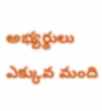అభ్యర్థులు ఎక్కువ మంది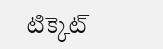టిక్కెట్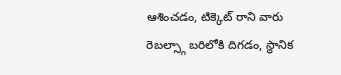ఆశించడం, టిక్కెట్ రాని వారు రెబల్స్గా బరిలోకి దిగడం, స్థానిక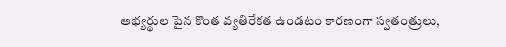అభ్యర్థుల పైన కొంత వ్యతిరేకత ఉండటం కారణంగా స్వతంత్రులు,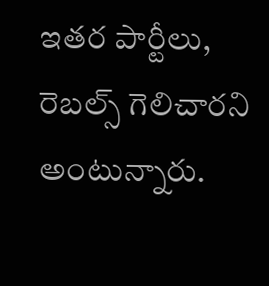ఇతర పార్టీలు, రెబల్స్ గెలిచారని అంటున్నారు.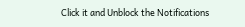Click it and Unblock the Notifications